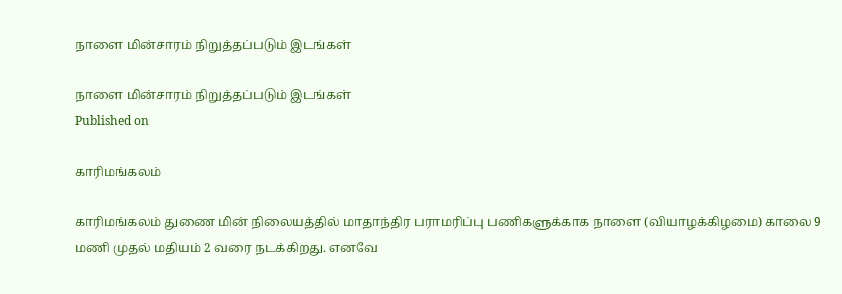நாளை மின்சாரம் நிறுத்தப்படும் இடங்கள்

நாளை மின்சாரம் நிறுத்தப்படும் இடங்கள்
Published on

காரிமங்கலம்

காரிமங்கலம் துணை மின் நிலையத்தில் மாதாந்திர பராமரிப்பு பணிகளுக்காக நாளை (வியாழக்கிழமை) காலை 9 மணி முதல் மதியம் 2 வரை நடக்கிறது. எனவே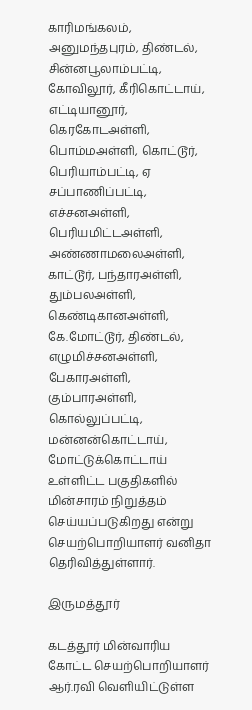காரிமங்கலம், அனுமந்தபுரம், திண்டல், சின்னபூலாம்பட்டி, கோவிலூர், கீரிகொட்டாய், எட்டியானூர், கெரகோடஅள்ளி, பொம்மஅள்ளி, கொட்டூர், பெரியாம்பட்டி, ஏ சப்பாணிப்பட்டி, எச்சனஅள்ளி, பெரியமிட்டஅள்ளி, அண்ணாமலைஅள்ளி, காட்டூர், பந்தாரஅள்ளி, தும்பலஅள்ளி, கெண்டிகானஅள்ளி, கே.மோட்டூர், திண்டல், எழுமிச்சனஅள்ளி, பேகாரஅள்ளி, கும்பாரஅள்ளி, கொல்லுப்பட்டி, மன்னன்கொட்டாய், மோட்டுக்கொட்டாய் உள்ளிட்ட பகுதிகளில் மின்சாரம் நிறுத்தம் செய்யப்படுகிறது என்று செயற்பொறியாளர் வனிதா தெரிவித்துள்ளார்.

இருமத்தூர்

கடத்தூர் மின்வாரிய கோட்ட செயற்பொறியாளர் ஆர்.ரவி வெளியிட்டுள்ள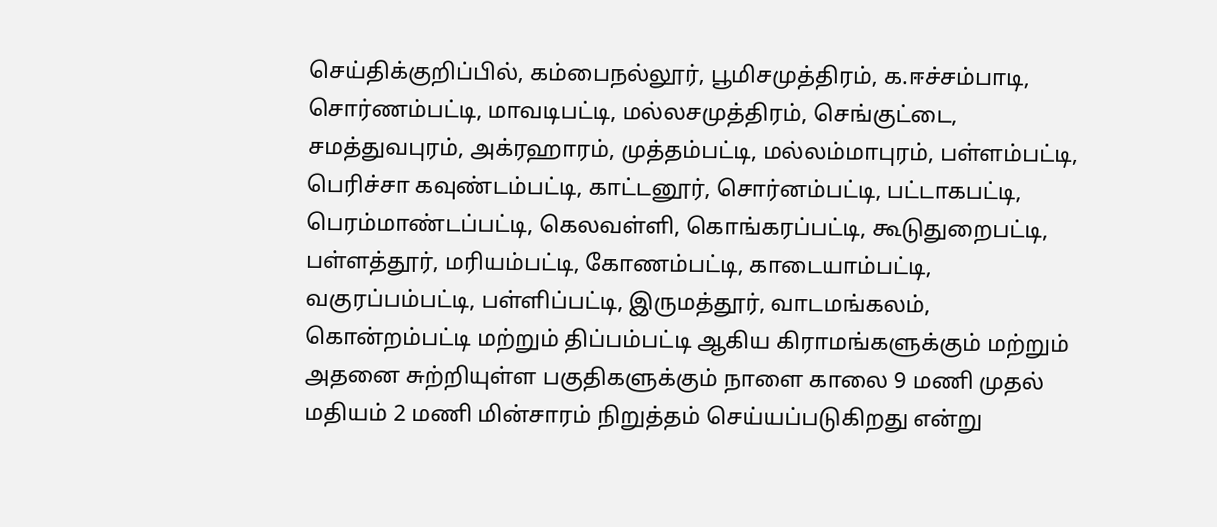செய்திக்குறிப்பில், கம்பைநல்லூர், பூமிசமுத்திரம், க.ஈச்சம்பாடி, சொர்ணம்பட்டி, மாவடிபட்டி, மல்லசமுத்திரம், செங்குட்டை, சமத்துவபுரம், அக்ரஹாரம், முத்தம்பட்டி, மல்லம்மாபுரம், பள்ளம்பட்டி, பெரிச்சா கவுண்டம்பட்டி, காட்டனூர், சொர்னம்பட்டி, பட்டாகபட்டி, பெரம்மாண்டப்பட்டி, கெலவள்ளி, கொங்கரப்பட்டி, கூடுதுறைபட்டி, பள்ளத்தூர், மரியம்பட்டி, கோணம்பட்டி, காடையாம்பட்டி, வகுரப்பம்பட்டி, பள்ளிப்பட்டி, இருமத்தூர், வாடமங்கலம், கொன்றம்பட்டி மற்றும் திப்பம்பட்டி ஆகிய கிராமங்களுக்கும் மற்றும் அதனை சுற்றியுள்ள பகுதிகளுக்கும் நாளை காலை 9 மணி முதல் மதியம் 2 மணி மின்சாரம் நிறுத்தம் செய்யப்படுகிறது என்று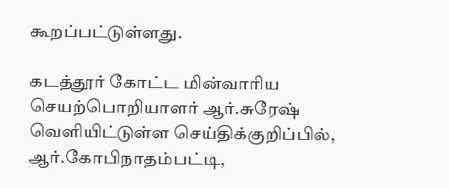கூறப்பட்டுள்ளது.

கடத்தூர் கோட்ட மின்வாரிய செயற்பொறியாளர் ஆர்.சுரேஷ் வெளியிட்டுள்ள செய்திக்குறிப்பில், ஆர்.கோபிநாதம்பட்டி,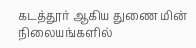கடத்தூர் ஆகிய துணை மின் நிலையங்களில்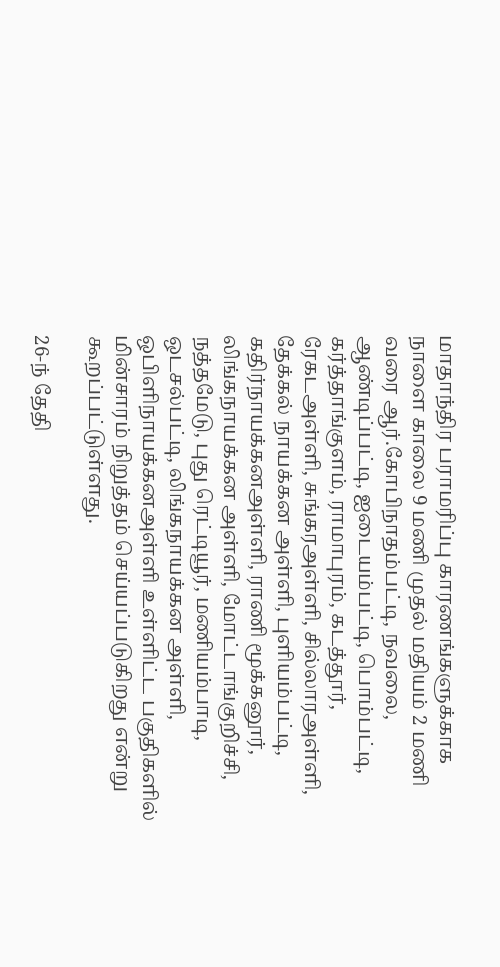மாதாந்திர பராமரிப்பு காரணங்களுக்காக நாளை காலை 9 மணி முதல் மதியம் 2 மணி வரை ஆர்.கோபிநாதம்பட்டி, நவலை, ஆண்டிப்பட்டி, ஐடையம்பட்டி, பொம்பட்டி, கர்த்தாங்குளம், ராமாபுரம், கடத்தூர், ரேகடஅள்ளி, சுங்கரஅள்ளி, சில்லாரஅள்ளி, தேக்கல் நாயக்கன அள்ளி, புளியம்பட்டி, கதிர்நாயக்கனஅள்ளி, ராணி மூக்கனூர், லிங்கநாயக்கன அள்ளி, மோட்டாங்குறிச்சி, நத்தமேடு, புது ரெட்டியூர், மணியம்பாடி, ஒடசல்பட்டி, லிங்கநாயக்கன அள்ளி, ஒபிளிநாயக்கனஅள்ளி உள்ளிட்ட பகுதிகளில் மின்சாரம் நிறுத்தம் செய்யப்படுகிறது என்று கூறப்பட்டுள்ளது.

26-ந் தேதி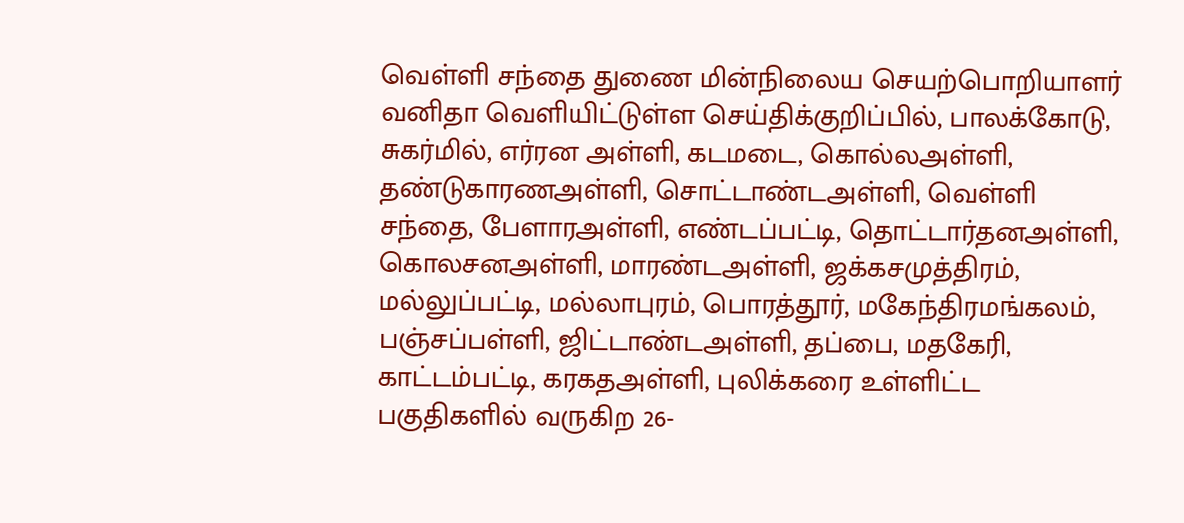வெள்ளி சந்தை துணை மின்நிலைய செயற்பொறியாளர் வனிதா வெளியிட்டுள்ள செய்திக்குறிப்பில், பாலக்கோடு, சுகர்மில், எர்ரன அள்ளி, கடமடை, கொல்லஅள்ளி, தண்டுகாரணஅள்ளி, சொட்டாண்டஅள்ளி, வெள்ளி சந்தை, பேளாரஅள்ளி, எண்டப்பட்டி, தொட்டார்தனஅள்ளி, கொலசனஅள்ளி, மாரண்டஅள்ளி, ஜக்கசமுத்திரம், மல்லுப்பட்டி, மல்லாபுரம், பொரத்தூர், மகேந்திரமங்கலம், பஞ்சப்பள்ளி, ஜிட்டாண்டஅள்ளி, தப்பை, மதகேரி, காட்டம்பட்டி, கரகதஅள்ளி, புலிக்கரை உள்ளிட்ட பகுதிகளில் வருகிற 26-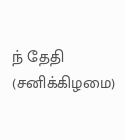ந் தேதி (சனிக்கிழமை)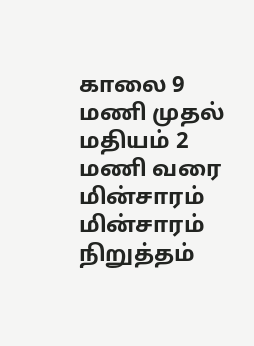காலை 9 மணி முதல் மதியம் 2 மணி வரை மின்சாரம் மின்சாரம் நிறுத்தம்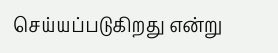செய்யப்படுகிறது என்று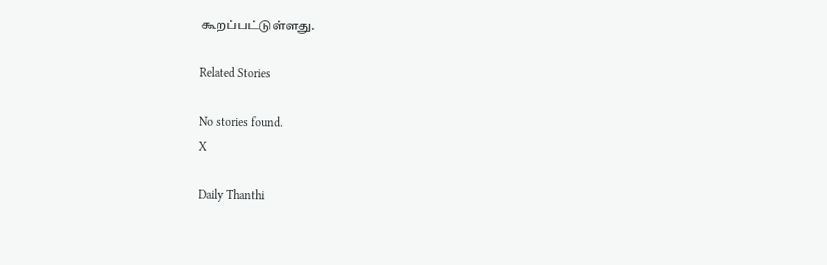கூறப்பட்டுள்ளது.

Related Stories

No stories found.
X

Daily Thanthi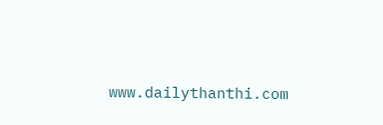www.dailythanthi.com